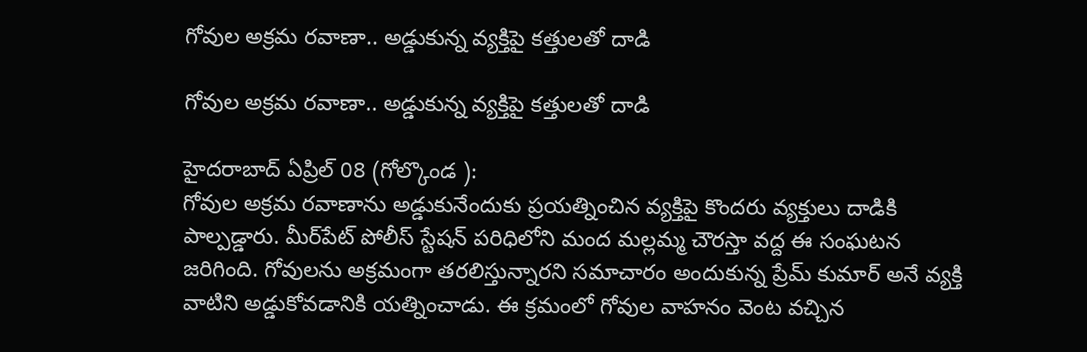గోవుల అక్రమ రవాణా.. అడ్డుకున్న వ్యక్తిపై కత్తులతో దాడి

గోవుల అక్రమ రవాణా.. అడ్డుకున్న వ్యక్తిపై కత్తులతో దాడి

హైదరాబాద్ ఏప్రిల్ 08 (గోల్కొండ ):
గోవుల అక్రమ రవాణాను అడ్డుకునేందుకు ప్రయత్నించిన వ్యక్తిపై కొందరు వ్యక్తులు దాడికి పాల్పడ్డారు. మీర్‌పేట్ పోలీస్ స్టేషన్ పరిధిలోని మంద మల్లమ్మ చౌరస్తా వద్ద ఈ సంఘటన జరిగింది. గోవులను అక్రమంగా తరలిస్తున్నారని సమాచారం అందుకున్న ప్రేమ్ కుమార్ అనే వ్యక్తి వాటిని అడ్డుకోవడానికి యత్నించాడు. ఈ క్రమంలో గోవుల వాహనం వెంట వచ్చిన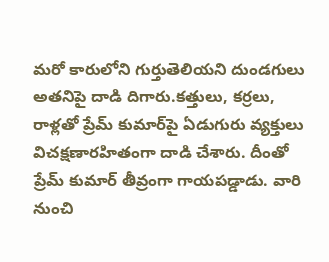మరో కారులోని గుర్తుతెలియని దుండగులు అతనిపై దాడి దిగారు.కత్తులు, కర్రలు, రాళ్లతో ప్రేమ్ కుమార్‌పై ఏడుగురు వ్యక్తులు విచక్షణారహితంగా దాడి చేశారు. దీంతో ప్రేమ్ కుమార్ తీవ్రంగా గాయపడ్డాడు. వారి నుంచి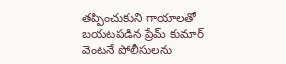తప్పించుకుని గాయాలతో బయటపడిన ప్రేమ్‌ కుమార్‌ వెంటనే పోలీసులను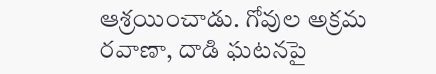ఆశ్రయించాడు. గోవుల అక్రమ రవాణా, దాడి ఘటనపై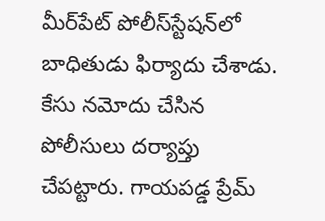మీర్‌పేట్ పోలీస్‌స్టేషన్‌లో బాధితుడు ఫిర్యాదు చేశాడు. కేసు నమోదు చేసిన పోలీసులు దర్యాప్తు చేపట్టారు. గాయపడ్డ ప్రేమ్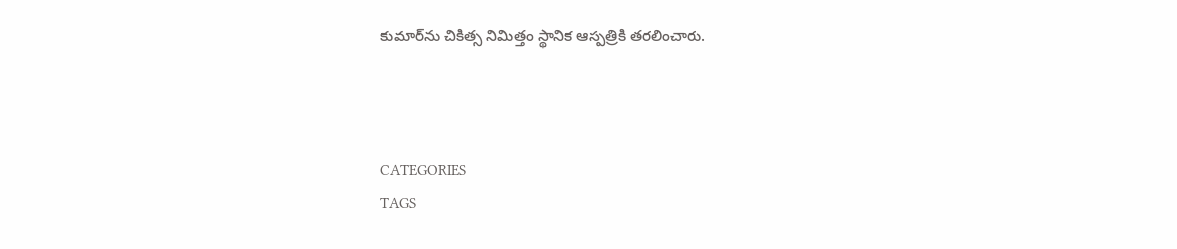కుమార్‌ను చికిత్స నిమిత్తం స్థానిక ఆస్పత్రికి తరలించారు.



CATEGORIES
TAGS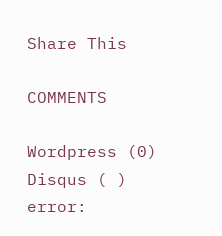Share This

COMMENTS

Wordpress (0)
Disqus ( )
error: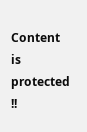Content is protected !!